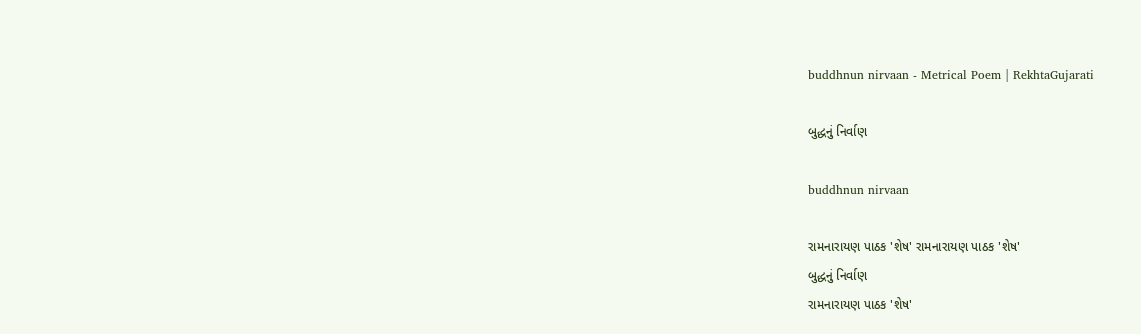buddhnun nirvaan - Metrical Poem | RekhtaGujarati

બુદ્ધનું નિર્વાણ

buddhnun nirvaan

રામનારાયણ પાઠક 'શેષ' રામનારાયણ પાઠક 'શેષ'
બુદ્ધનું નિર્વાણ
રામનારાયણ પાઠક 'શેષ'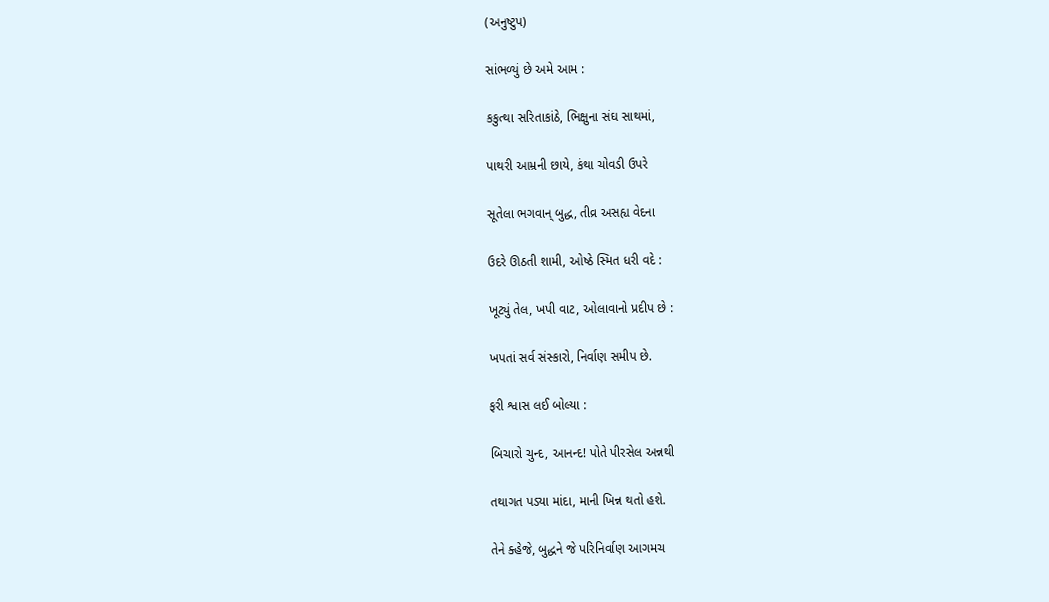(અનુષ્ટુપ)

સાંભળ્યું છે અમે આમ :

કકુત્થા સરિતાકાંઠે, ભિક્ષુના સંઘ સાથમાં,

પાથરી આમ્રની છાયે, કંથા ચોવડી ઉપરે

સૂતેલા ભગવાન્ બુદ્ધ, તીવ્ર અસહ્ય વેદના

ઉદરે ઊઠતી શામી, ઓષ્ઠે સ્મિત ધરી વદે :

ખૂટ્યું તેલ, ખપી વાટ, ઓલાવાનો પ્રદીપ છે :

ખપતાં સર્વ સંસ્કારો, નિર્વાણ સમીપ છે.

ફરી શ્વાસ લઈ બોલ્યા :

બિચારો ચુન્દ, આનન્દ! પોતે પીરસેલ અન્નથી

તથાગત પડ્યા માંદા, માની ખિન્ન થતો હશે.

તેને ક્હેજે, બુદ્ધને જે પરિનિર્વાણ આગમચ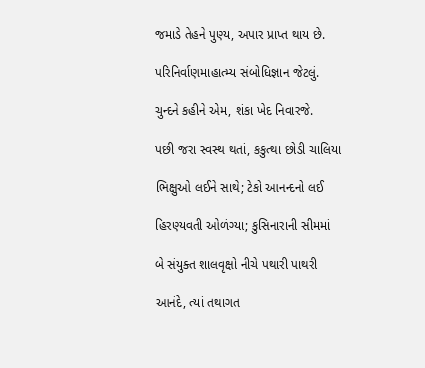જમાડે તેહને પુણ્ય, અપાર પ્રાપ્ત થાય છે.

પરિનિર્વાણમાહાત્મ્ય સંબોધિજ્ઞાન જેટલું.

ચુન્દને કહીને એમ, શંકા ખેદ નિવારજે.

પછી જરા સ્વસ્થ થતાં, કકુત્થા છોડી ચાલિયા

ભિક્ષુઓ લઈને સાથે; ટેકો આનન્દનો લઈ

હિરણ્યવતી ઓળંગ્યા; કુસિનારાની સીમમાં

બે સંયુક્ત શાલવૃક્ષો નીચે પથારી પાથરી

આનંદે, ત્યાં તથાગત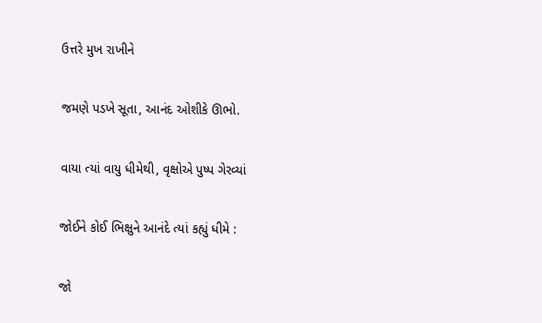ઉત્તરે મુખ રાખીને

જમણે પડખે સૂતા, આનંદ ઓશીકે ઊભો.

વાયા ત્યાં વાયુ ધીમેથી, વૃક્ષોએ પુષ્પ ગેરવ્યાં

જોઈને કોઈ ભિક્ષુને આનંદે ત્યાં કહ્યું ધીમે :

જો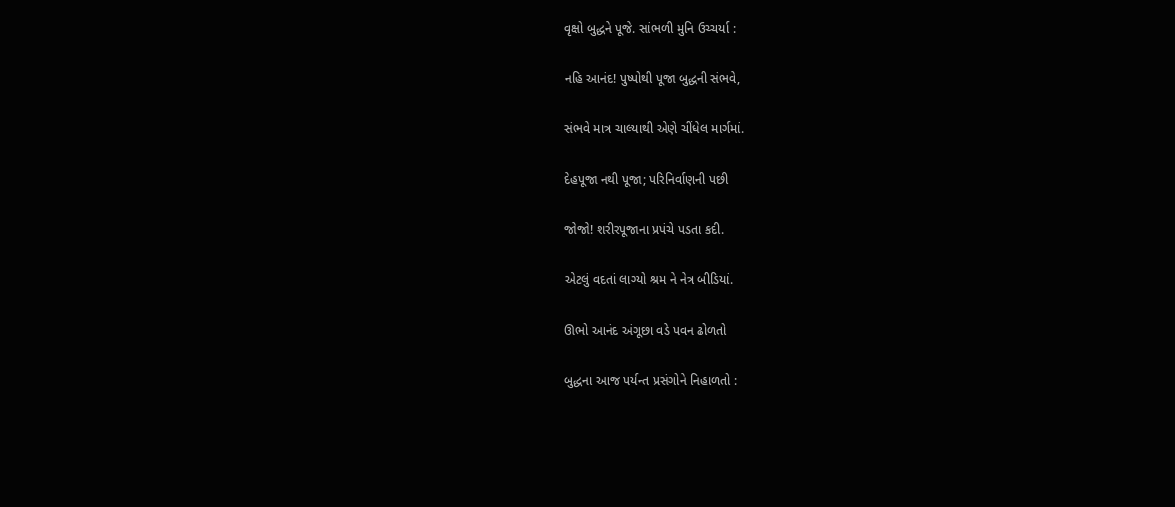વૃક્ષો બુદ્ધને પૂજે. સાંભળી મુનિ ઉચ્ચર્યા :

નહિ આનંદ! પુષ્પોથી પૂજા બુદ્ધની સંભવે,

સંભવે માત્ર ચાલ્યાથી એણે ચીંધેલ માર્ગમાં.

દેહપૂજા નથી પૂજા; પરિનિર્વાણની પછી

જોજો! શરીરપૂજાના પ્રપંચે પડતા કદી.

એટલું વદતાં લાગ્યો શ્રમ ને નેત્ર બીડિયાં.

ઊભો આનંદ અંગૂછા વડે પવન ઢોળતો

બુદ્ધના આજ પર્યન્ત પ્રસંગોને નિહાળતો :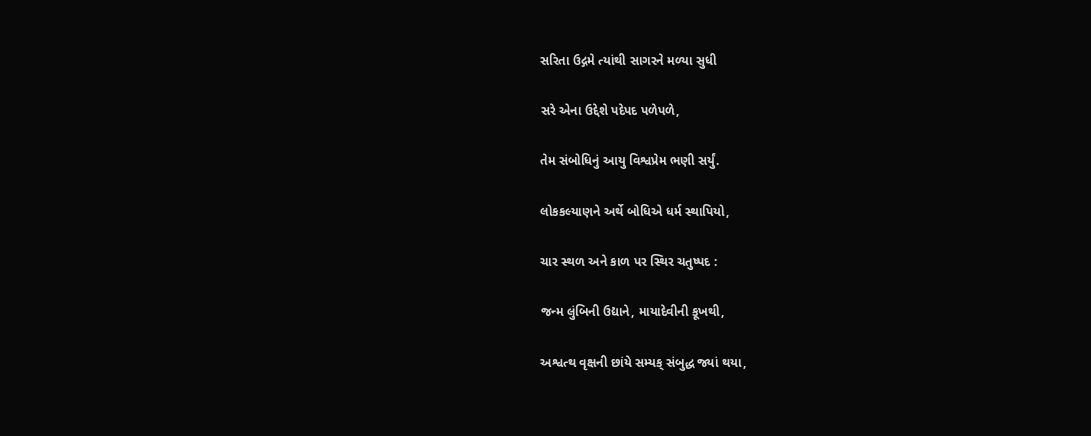સરિતા ઉદ્ગમે ત્યાંથી સાગરને મળ્યા સુધી

સરે એના ઉદ્દેશે પદેપદ પળેપળે,

તેમ સંબોધિનું આયુ વિશ્વપ્રેમ ભણી સર્યું.

લોકકલ્યાણને અર્થે બોધિએ ધર્મ સ્થાપિયો,

ચાર સ્થળ અને કાળ પર સ્થિર ચતુષ્પદ :

જન્મ લુંબિની ઉદ્યાને, માયાદેવીની કૂખથી,

અશ્વત્થ વૃક્ષની છાંયે સમ્યક્ સંબુદ્ધ જ્યાં થયા,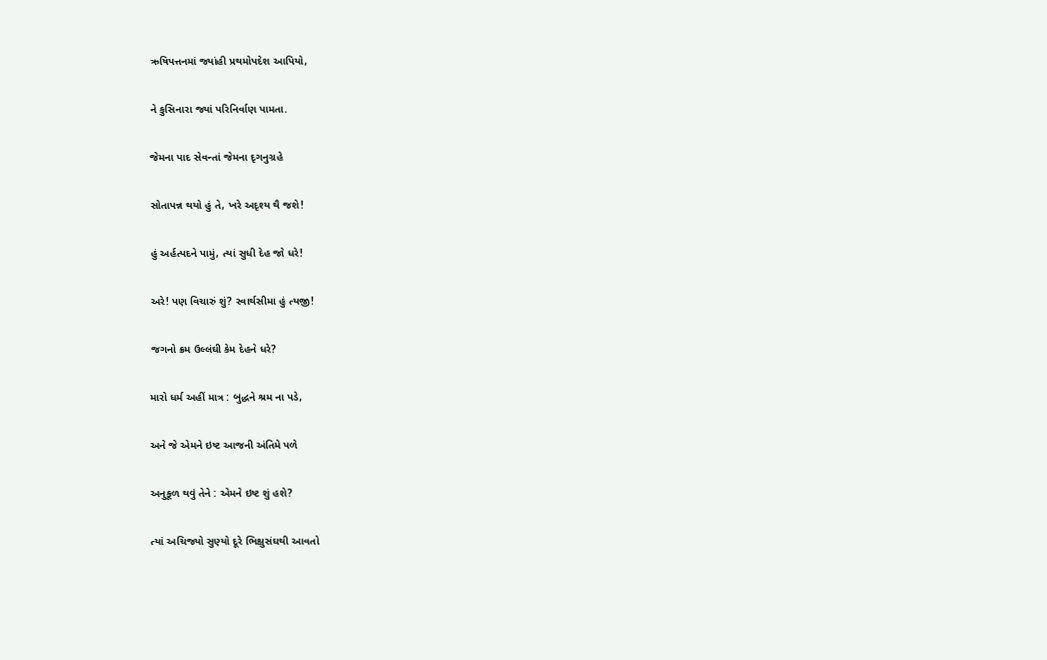ઋષિપત્તનમાં જ્યાંહી પ્રથમોપદેશ આપિયો,

ને કુસિનારા જ્યાં પરિનિર્વાણ પામતા.

જેમના પાદ સેવન્તાં જેમના દૃગનુગ્રહે

સોતાપન્ન થયો હું તે, ખરે અદૃશ્ય થૈ જશે!

હું અર્હત્પદને પામું, ત્યાં સુધી દેહ જો ધરે!

અરે! પણ વિચારું શું? સ્વાર્થસીમા હું ત્યજી!

જગનો ક્રમ ઉલ્લંઘી કેમ દેહને ધરે?

મારો ધર્મ અહીં માત્ર : બુદ્ધને શ્રમ ના પડે,

અને જે એમને ઇષ્ટ આજની અંતિમે પળે

અનુકૂળ થવું તેને : એમને ઇષ્ટ શું હશે?

ત્યાં અચિજ્યો સુણ્યો દૂરે ભિક્ષુસંઘથી આવતો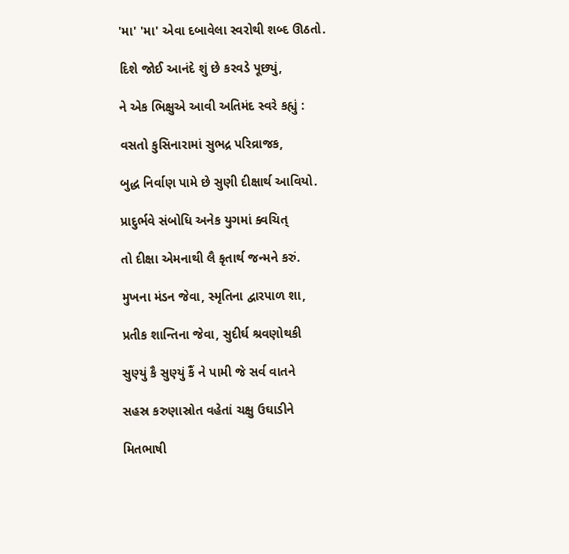'મા' 'મા' એવા દબાવેલા સ્વરોથી શબ્દ ઊઠતો.

દિશે જોઈ આનંદે શું છે કરવડે પૂછ્યું,

ને એક ભિક્ષુએ આવી અતિમંદ સ્વરે કહ્યું :

વસતો કુસિનારામાં સુભદ્ર પરિવ્રાજક,

બુદ્ધ નિર્વાણ પામે છે સુણી દીક્ષાર્થ આવિયો.

પ્રાદુર્ભવે સંબોધિ અનેક યુગમાં ક્વચિત્

તો દીક્ષા એમનાથી લૈ કૃતાર્થ જન્મને કરું.

મુખના મંડન જેવા, સ્મૃતિના દ્વારપાળ શા,

પ્રતીક શાન્તિના જેવા, સુદીર્ઘ શ્રવણોથકી

સુણ્યું કૈ સુણ્યું કૈં ને પામી જે સર્વ વાતને

સહસ્ર કરુણાસ્રોત વહેતાં ચક્ષુ ઉઘાડીને

મિતભાષી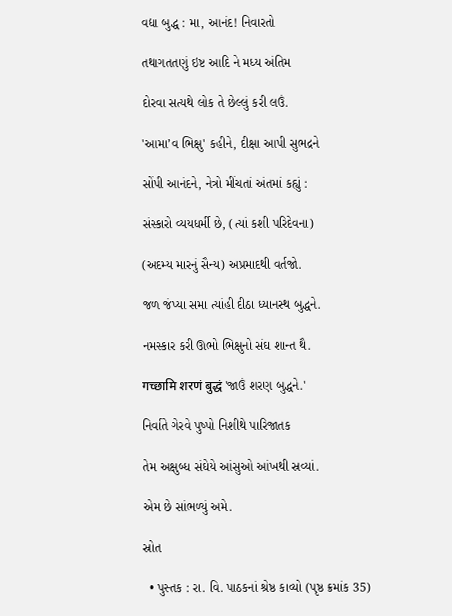વદ્યા બુદ્ધ : મા, આનંદ! નિવારતો

તથાગતતણું ઇષ્ટ આદિ ને મધ્ય અંતિમ

દોરવા સત્યથે લોક તે છેલ્લું કરી લઉં.

'આમા’વ ભિક્ષુ' કહીને, દીક્ષા આપી સુભદ્રને

સોંપી આનંદને, નેત્રો મીંચતાં અંતમાં કહ્યું :

સંસ્કારો વ્યયધર્મી છે, (ત્યાં કશી પરિદેવના)

(અદમ્ય મારનું સૈન્ય) અપ્રમાદથી વર્તજો.

જળ જંપ્યા સમા ત્યાંહી દીઠા ધ્યાનસ્થ બુદ્ધને.

નમસ્કાર કરી ઊભો ભિક્ષુનો સંઘ શાન્ત થૈ.

गच्छामि शरणं बुद्धं 'જાઉં શરણ બુદ્ધને.'

નિર્વાતે ગેરવે પુષ્પો નિશીથે પારિજાતક

તેમ અક્ષુબ્ધ સંઘેયે આંસુઓ આંખથી સ્રવ્યાં.

એમ છે સાંભળ્યું અમે.

સ્રોત

  • પુસ્તક : રા. વિ. પાઠકનાં શ્રેષ્ઠ કાવ્યો (પૃષ્ઠ ક્રમાંક 35)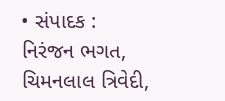• સંપાદક : નિરંજન ભગત, ચિમનલાલ ત્રિવેદી,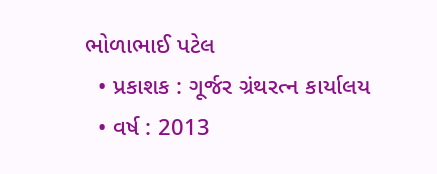ભોળાભાઈ પટેલ
  • પ્રકાશક : ગૂર્જર ગ્રંથરત્ન કાર્યાલય
  • વર્ષ : 2013